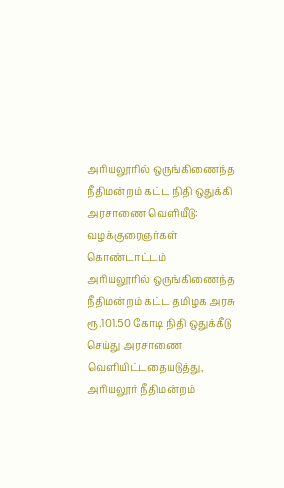அரியலூரில் ஒருங்கிணைந்த நீதிமன்றம் கட்ட நிதி ஒதுக்கி அரசாணை வெளியீடு: வழக்குரைஞர்கள் கொண்டாட்டம்
அரியலூரில் ஒருங்கிணைந்த நீதிமன்றம் கட்ட தமிழக அரசு ரூ.101.50 கோடி நிதி ஒதுக்கீடு செய்து அரசாணை வெளியிட்டதையடுத்து, அரியலூர் நீதிமன்றம்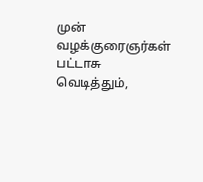முன் வழக்குரைஞர்கள் பட்டாசு வெடித்தும்,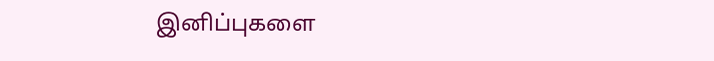இனிப்புகளை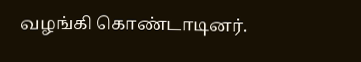வழங்கி கொண்டாடினர்.